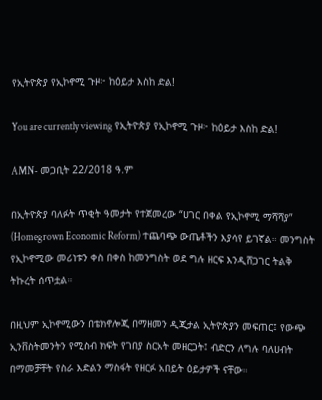የኢትዮጵያ የኢኮኖሚ ጉዞ፦ ከዕይታ እስከ ድል!

You are currently viewing የኢትዮጵያ የኢኮኖሚ ጉዞ፦ ከዕይታ እስከ ድል!

AMN- መጋቢት 22/2018 ዓ.ም

በኢትዮጵያ ባለፉት ጥቂት ዓመታት የተጀመረው “ሀገር በቀል የኢኮኖሚ ማሻሻያ” (Homegrown Economic Reform) ተጨባጭ ውጤቶችን እያሳየ ይገኛል። መንግስት የኢኮኖሚው መሪነቱን ቀስ በቀስ ከመንግስት ወደ ግሉ ዘርፍ እንዲሸጋገር ትልቅ ትኩረት ሰጥቷል።

በዚህም ኢኮኖሚውን በቴክኖሎጂ በማዘመን ዲጂታል ኢትዮጵያን መፍጠር፤ የውጭ ኢንቨስትመንትን የሚስብ ክፍት የገበያ ስርአት መዘርጋት፤ ብድርን ለግሉ ባለሀብት በማመቻቸት የስራ እድልን ማስፋት የዘርፉ አበይት ዕይታዎች ናቸው።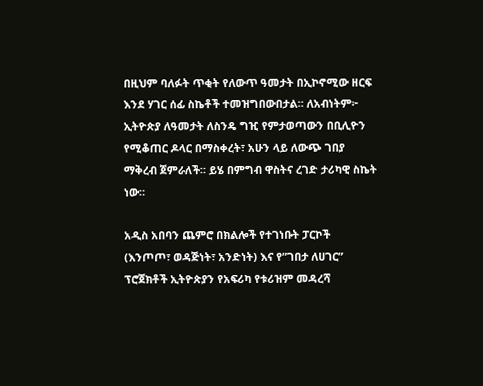በዚህም ባለፉት ጥቂት የለውጥ ዓመታት በኢኮኖሚው ዘርፍ እንደ ሃገር ሰፊ ስኬቶች ተመዝግበውበታል። ለአብነትም፦ ኢትዮጵያ ለዓመታት ለስንዴ ግዢ የምታወጣውን በቢሊዮን የሚቆጠር ዶላር በማስቀረት፣ አሁን ላይ ለውጭ ገበያ ማቅረብ ጀምራለች። ይሄ በምግብ ዋስትና ረገድ ታሪካዊ ስኬት ነው።

አዲስ አበባን ጨምሮ በክልሎች የተገነቡት ፓርኮች (እንጦጦ፣ ወዳጅነት፣ አንድነት) እና የ”ገበታ ለሀገር” ፕሮጀክቶች ኢትዮጵያን የአፍሪካ የቱሪዝም መዳረሻ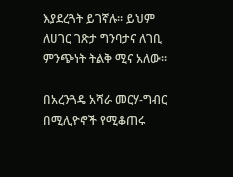እያደረጓት ይገኛሉ። ይህም ለሀገር ገጽታ ግንባታና ለገቢ ምንጭነት ትልቅ ሚና አለው።

በአረንጓዴ አሻራ መርሃ-ግብር በሚሊዮኖች የሚቆጠሩ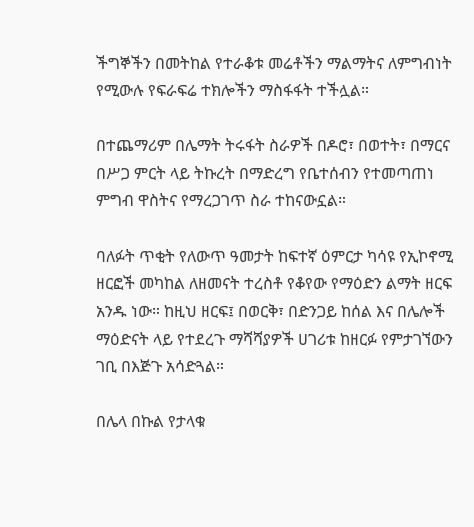ችግኞችን በመትከል የተራቆቱ መሬቶችን ማልማትና ለምግብነት የሚውሉ የፍራፍሬ ተክሎችን ማስፋፋት ተችሏል።

በተጨማሪም በሌማት ትሩፋት ስራዎች በዶሮ፣ በወተት፣ በማርና በሥጋ ምርት ላይ ትኩረት በማድረግ የቤተሰብን የተመጣጠነ ምግብ ዋስትና የማረጋገጥ ስራ ተከናውኗል።

ባለፉት ጥቂት የለውጥ ዓመታት ከፍተኛ ዕምርታ ካሳዩ የኢኮኖሚ ዘርፎች መካከል ለዘመናት ተረስቶ የቆየው የማዕድን ልማት ዘርፍ አንዱ ነው። ከዚህ ዘርፍ፤ በወርቅ፣ በድንጋይ ከሰል እና በሌሎች ማዕድናት ላይ የተደረጉ ማሻሻያዎች ሀገሪቱ ከዘርፉ የምታገኘውን ገቢ በእጅጉ አሳድጓል።

በሌላ በኩል የታላቁ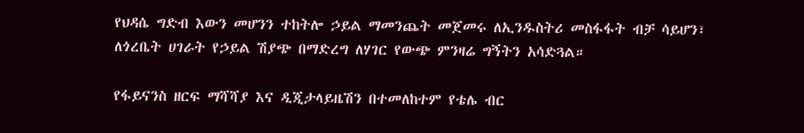የህዳሴ ግድብ እውን መሆንን ተከትሎ ኃይል ማመንጨት መጀመሩ ለኢንዱስትሪ መስፋፋት ብቻ ሳይሆን፣ ለጎረቤት ሀገራት የኃይል ሽያጭ በማድረግ ለሃገር የውጭ ምንዛሬ ግኝትን አሳድጓል።

የፋይናንስ ዘርፍ ማሻሻያ እና ዲጂታላይዜሽን በተመለከተም የቴሌ ብር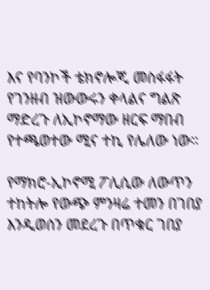እና የባንኮች ቴክኖሎጂ መስፋፋት የገንዘብ ዝውውሩን ቀላልና ግልጽ ማድረጉ ለኢኮኖማው ዘርፍ ማበብ የተጫወተው ሚና ተኪ የሌለው ነው።

የማክሮ-ኢኮኖሚ ፖሊሲው ለውጥን ተከትሎ የውጭ ምንዛሬ ተመን በገበያ እንዲወሰን መደረጉ በጥቁር ገበያ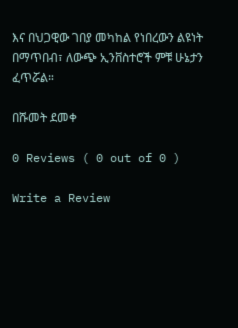እና በህጋዊው ገበያ መካከል የነበረውን ልዩነት በማጥበብ፣ ለውጭ ኢንቨስተሮች ምቹ ሁኔታን ፈጥሯል።

በሹመት ደመቀ

0 Reviews ( 0 out of 0 )

Write a Review